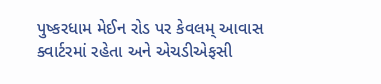પુષ્કરધામ મેઈન રોડ પર કેવલમ્ આવાસ ક્વાર્ટરમાં રહેતા અને એચડીએફસી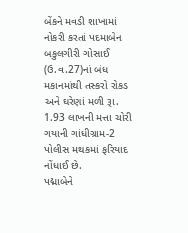બેંકને મવડી શાખામાં નોકરી કરતાં પદમાબેન બકુલગીરી ગોસાઈ (ઉ.વ.27)નાં બંધ મકાનમાંથી તસ્કરો રોકડ અને ઘરેણાં મળી રૂા. 1.93 લાખની મત્તા ચોરી ગયાની ગાંધીગ્રામ-2 પોલીસ મથકમાં ફરિયાદ નોંધાઈ છે.
પદ્માબેને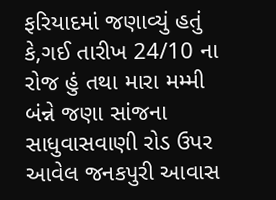ફરિયાદમાં જણાવ્યું હતું કે,ગઈ તારીખ 24/10 ના રોજ હું તથા મારા મમ્મી બંન્ને જણા સાંજના સાધુવાસવાણી રોડ ઉપર આવેલ જનકપુરી આવાસ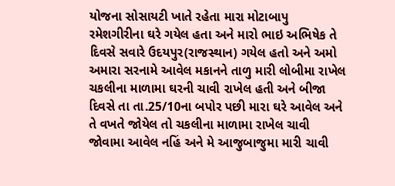યોજના સોસાયટી ખાતે રહેતા મારા મોટાબાપુ રમેશગીરીના ઘરે ગયેલ હતા અને મારો ભાઇ અભિષેક તે દિવસે સવારે ઉદયપુર(રાજસ્થાન) ગયેલ હતો અને અમો અમારા સરનામે આવેલ મકાનને તાળુ મારી લોબીમા રાખેલ ચકલીના માળામા ઘરની ચાવી રાખેલ હતી અને બીજા દિવસે તા તા.25/10ના બપોર પછી મારા ઘરે આવેલ અને તે વખતે જોયેલ તો ચકલીના માળામા રાખેલ ચાવી જોવામા આવેલ નહિં અને મે આજુબાજુમા મારી ચાવી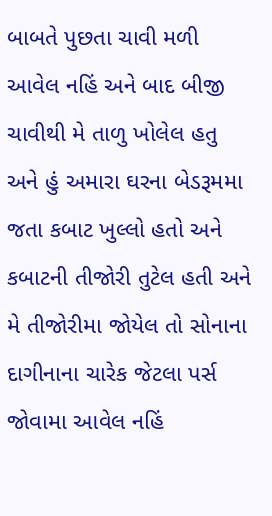બાબતે પુછતા ચાવી મળી આવેલ નહિં અને બાદ બીજી ચાવીથી મે તાળુ ખોલેલ હતુ અને હું અમારા ઘરના બેડરૂમમા જતા કબાટ ખુલ્લો હતો અને કબાટની તીજોરી તુટેલ હતી અને મે તીજોરીમા જોયેલ તો સોનાના દાગીનાના ચારેક જેટલા પર્સ જોવામા આવેલ નહિં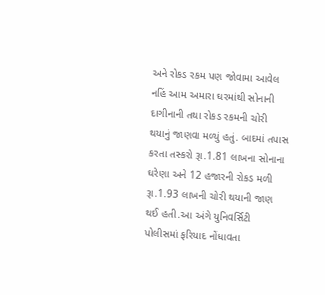અને રોકડ રકમ પણ જોવામા આવેલ નહિં આમ અમારા ઘરમાંથી સોનાની દાગીનાની તથા રોકડ રકમની ચોરી થયાનું જાણવા મળ્યું હતું. બાદમાં તપાસ કરતા તસ્કરો રૂા.1.81 લાખના સોનાના ઘરેણા અને 12 હજારની રોકડ મળી રૂા.1.93 લાખની ચોરી થયાની જાણ થઈ હતી.આ અંગે યુનિવર્સિટી પોલીસમાં ફરિયાદ નોંધાવતા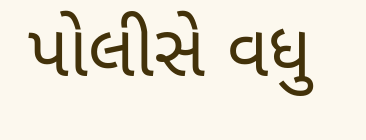પોલીસે વધુ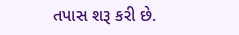તપાસ શરૂ કરી છે.